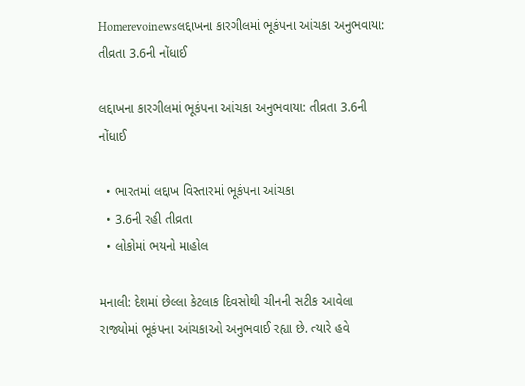Homerevoinewsલદ્દાખના કારગીલમાં ભૂકંપના આંચકા અનુભવાયા: તીવ્રતા 3.6ની નોંધાઈ

લદ્દાખના કારગીલમાં ભૂકંપના આંચકા અનુભવાયા: તીવ્રતા 3.6ની નોંધાઈ

  • ભારતમાં લદ્દાખ વિસ્તારમાં ભૂકંપના આંચકા
  • 3.6ની રહી તીવ્રતા
  • લોકોમાં ભયનો માહોલ

મનાલી: દેશમાં છેલ્લા કેટલાક દિવસોથી ચીનની સટીક આવેલા રાજ્યોમાં ભૂકંપના આંચકાઓ અનુભવાઈ રહ્યા છે. ત્યારે હવે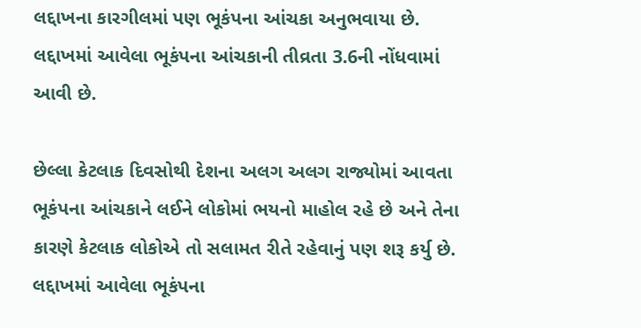લદ્દાખના કારગીલમાં પણ ભૂકંપના આંચકા અનુભવાયા છે. લદ્દાખમાં આવેલા ભૂકંપના આંચકાની તીવ્રતા 3.6ની નોંધવામાં આવી છે.

છેલ્લા કેટલાક દિવસોથી દેશના અલગ અલગ રાજ્યોમાં આવતા ભૂકંપના આંચકાને લઈને લોકોમાં ભયનો માહોલ રહે છે અને તેના કારણે કેટલાક લોકોએ તો સલામત રીતે રહેવાનું પણ શરૂ કર્યુ છે. લદ્દાખમાં આવેલા ભૂકંપના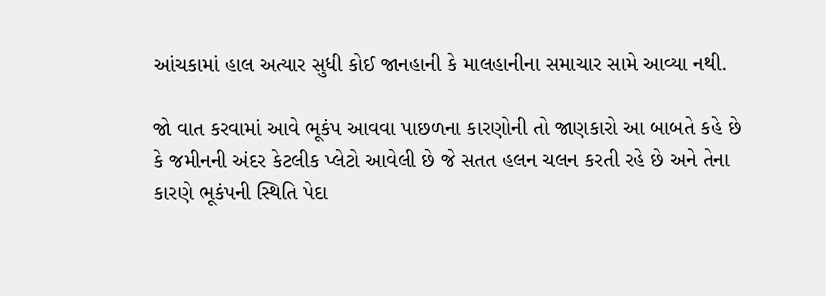આંચકામાં હાલ અત્યાર સુધી કોઈ જાનહાની કે માલહાનીના સમાચાર સામે આવ્યા નથી.

જો વાત કરવામાં આવે ભૂકંપ આવવા પાછળના કારણોની તો જાણકારો આ બાબતે કહે છે કે જમીનની અંદર કેટલીક પ્લેટો આવેલી છે જે સતત હલન ચલન કરતી રહે છે અને તેના કારણે ભૂકંપની સ્થિતિ પેદા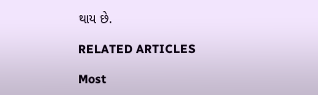થાય છે.

RELATED ARTICLES

Most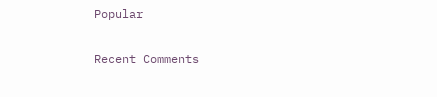Popular

Recent Comments